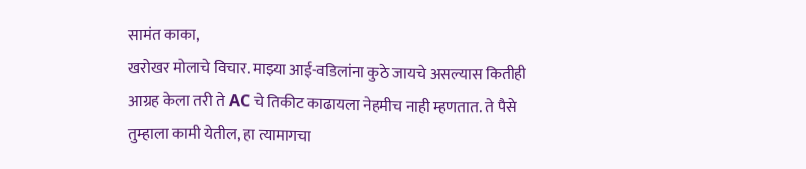सामंत काका,
खरोखर मोलाचे विचार. माझ्या आई-वडिलांना कुठे जायचे असल्यास कितीही आग्रह केला तरी ते AC चे तिकीट काढायला नेहमीच नाही म्हणतात. ते पैसे तुम्हाला कामी येतील, हा त्यामागचा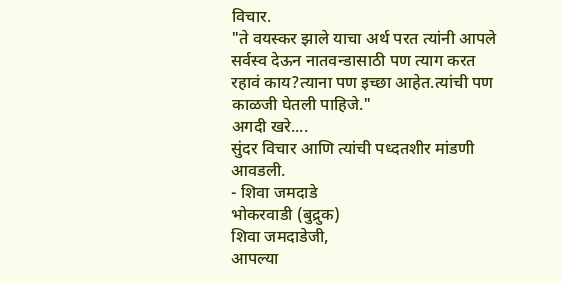विचार.
"ते वयस्कर झाले याचा अर्थ परत त्यांनी आपले सर्वस्व देऊन नातवन्डासाठी पण त्याग करत रहावं काय?त्याना पण इच्छा आहेत.त्यांची पण काळजी घेतली पाहिजे."
अगदी खरे....
सुंदर विचार आणि त्यांची पध्दतशीर मांडणी आवडली.
- शिवा जमदाडे
भोकरवाडी (बुद्रुक)
शिवा जमदाडेजी,
आपल्या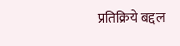प्रतिक्रिये बद्दल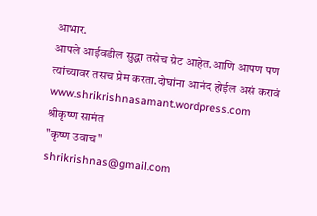आभार.
आपले आईवडील सुद्धा तसेच ग्रेट आहेत.आणि आपण पण त्यांच्यावर तसच प्रेम करता.दोघांना आनंद होईल असं करावं
www.shrikrishnasamant.wordpress.com
श्रीकृष्ण सामंत
"कृष्ण उवाच"
shrikrishnas@gmail.com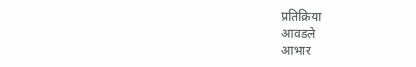प्रतिक्रिया
आवडले
आभार